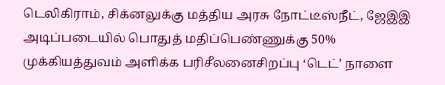டெலிகிராம், சிக்னலுக்கு மத்திய அரசு நோட்டீஸ்நீட், ஜேஇஇ அடிப்படையில் பொதுத் மதிப்பெண்ணுக்கு 50% முக்கியத்துவம் அளிக்க பரிசீலனைசிறப்பு ‘டெட்’ நாளை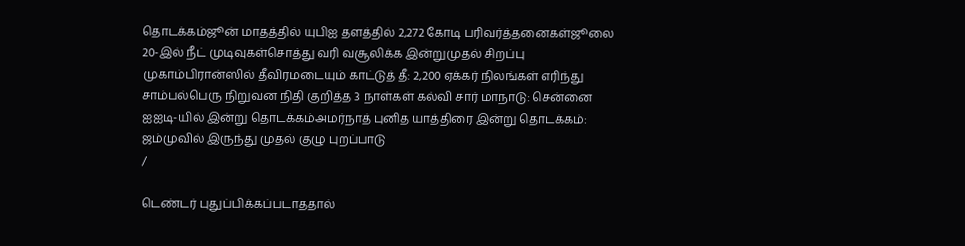தொடக்கம்ஜூன் மாதத்தில் யுபிஐ தளத்தில் 2,272 கோடி பரிவர்த்தனைகள்ஜூலை 20-இல் நீட் முடிவுகள்சொத்து வரி வசூலிக்க இன்றுமுதல் சிறப்பு முகாம்பிரான்ஸில் தீவிரமடையும் காட்டுத் தீ: 2,200 ஏக்கர் நிலங்கள் எரிந்து சாம்பல்பெரு நிறுவன நிதி குறித்த 3 நாள்கள் கல்வி சார் மாநாடு: சென்னை ஐஐடி-யில் இன்று தொடக்கம்அமர்நாத் புனித யாத்திரை இன்று தொடக்கம்: ஜம்முவில் இருந்து முதல் குழு புறப்பாடு
/

டெண்டர் புதுப்பிக்கப்படாததால்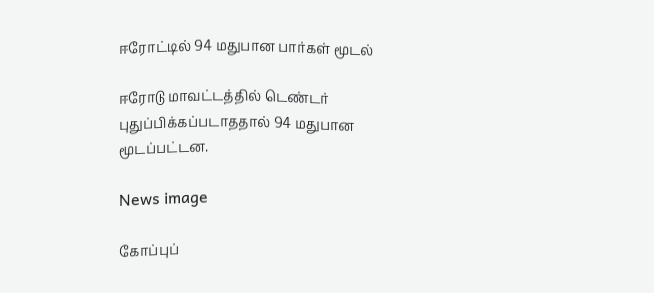ஈரோட்டில் 94 மதுபான பார்கள் மூடல்

ஈரோடு மாவட்டத்தில் டெண்டர் புதுப்பிக்கப்படாததால் 94 மதுபான மூடப்பட்டன.

News image

கோப்புப்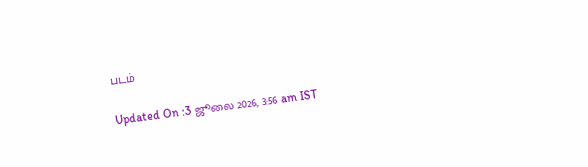படம்

Updated On :3 ஜூலை 2026, 3:56 am IST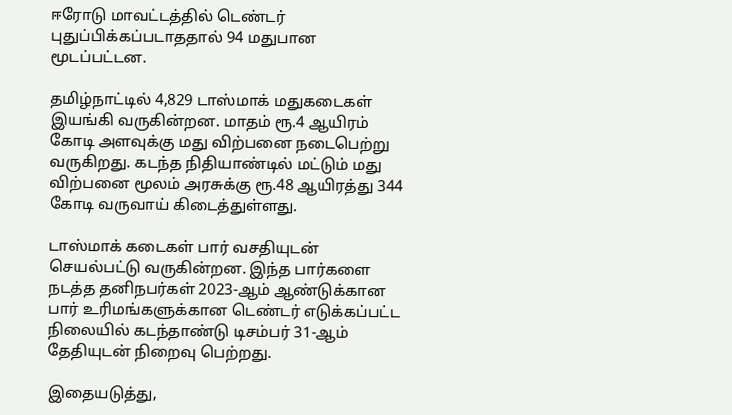ஈரோடு மாவட்டத்தில் டெண்டர் புதுப்பிக்கப்படாததால் 94 மதுபான மூடப்பட்டன.

தமிழ்நாட்டில் 4,829 டாஸ்மாக் மதுகடைகள் இயங்கி வருகின்றன. மாதம் ரூ.4 ஆயிரம் கோடி அளவுக்கு மது விற்பனை நடைபெற்று வருகிறது. கடந்த நிதியாண்டில் மட்டும் மது விற்பனை மூலம் அரசுக்கு ரூ.48 ஆயிரத்து 344 கோடி வருவாய் கிடைத்துள்ளது.

டாஸ்மாக் கடைகள் பார் வசதியுடன் செயல்பட்டு வருகின்றன. இந்த பார்களை நடத்த தனிநபர்கள் 2023-ஆம் ஆண்டுக்கான பார் உரிமங்களுக்கான டெண்டர் எடுக்கப்பட்ட நிலையில் கடந்தாண்டு டிசம்பர் 31-ஆம் தேதியுடன் நிறைவு பெற்றது.

இதையடுத்து,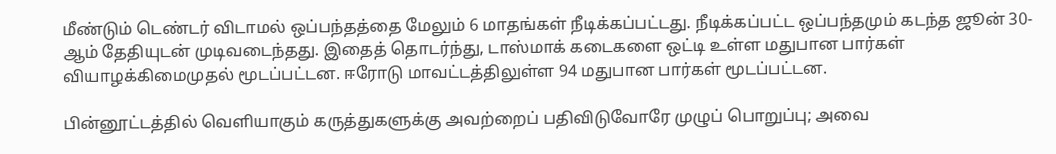மீண்டும் டெண்டர் விடாமல் ஒப்பந்தத்தை மேலும் 6 மாதங்கள் நீடிக்கப்பட்டது. நீடிக்கப்பட்ட ஒப்பந்தமும் கடந்த ஜூன் 30-ஆம் தேதியுடன் முடிவடைந்தது. இதைத் தொடர்ந்து, டாஸ்மாக் கடைகளை ஒட்டி உள்ள மதுபான பார்கள் வியாழக்கிமைமுதல் மூடப்பட்டன. ஈரோடு மாவட்டத்திலுள்ள 94 மதுபான பார்கள் மூடப்பட்டன.

பின்னூட்டத்தில் வெளியாகும் கருத்துகளுக்கு அவற்றைப் பதிவிடுவோரே முழுப் பொறுப்பு; அவை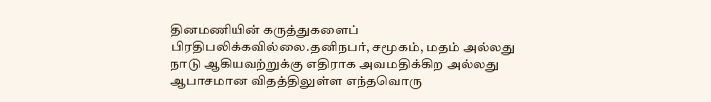தினமணியின் கருத்துகளைப் பிரதிபலிக்கவில்லை.தனிநபர், சமூகம், மதம் அல்லது நாடு ஆகியவற்றுக்கு எதிராக அவமதிக்கிற அல்லது ஆபாசமான விதத்திலுள்ள எந்தவொரு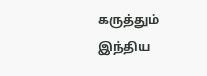கருத்தும் இந்திய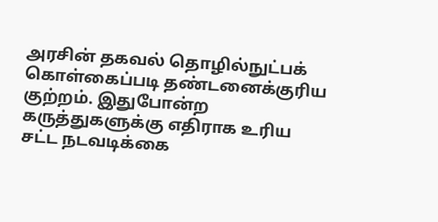அரசின் தகவல் தொழில்நுட்பக் கொள்கைப்படி தண்டனைக்குரிய குற்றம். இதுபோன்ற கருத்துகளுக்கு எதிராக உரிய சட்ட நடவடிக்கை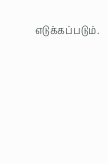எடுக்கப்படும்.